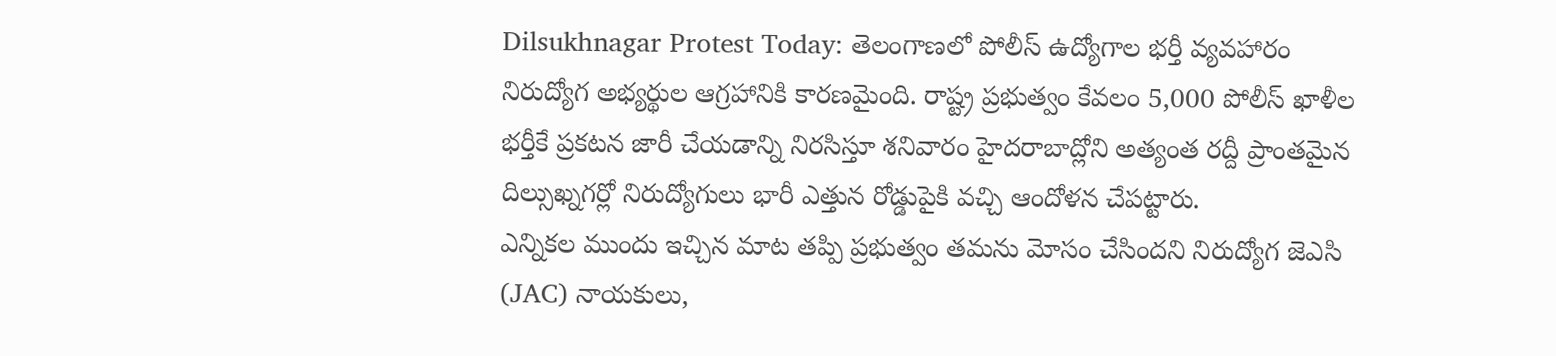Dilsukhnagar Protest Today: తెలంగాణలో పోలీస్ ఉద్యోగాల భర్తీ వ్యవహారం నిరుద్యోగ అభ్యర్థుల ఆగ్రహానికి కారణమైంది. రాష్ట్ర ప్రభుత్వం కేవలం 5,000 పోలీస్ ఖాళీల భర్తీకే ప్రకటన జారీ చేయడాన్ని నిరసిస్తూ శనివారం హైదరాబాద్లోని అత్యంత రద్దీ ప్రాంతమైన దిల్సుఖ్నగర్లో నిరుద్యోగులు భారీ ఎత్తున రోడ్డుపైకి వచ్చి ఆందోళన చేపట్టారు.
ఎన్నికల ముందు ఇచ్చిన మాట తప్పి ప్రభుత్వం తమను మోసం చేసిందని నిరుద్యోగ జెఎసి (JAC) నాయకులు,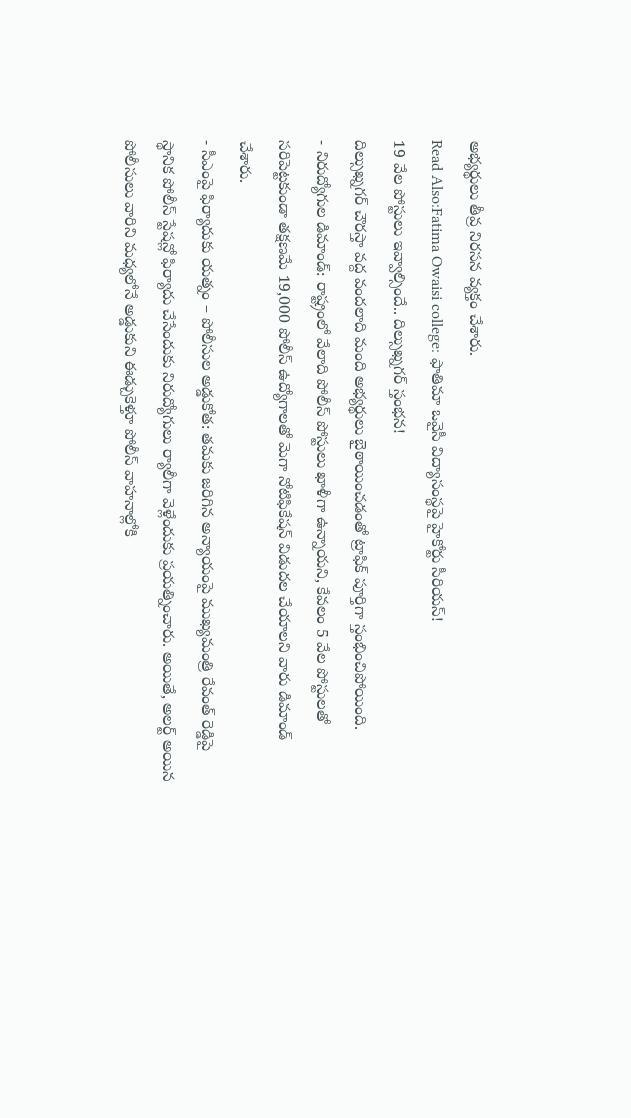అభ్యర్థులు తీవ్ర నిరసన వ్యక్తం చేశారు.
Read Also:Fatima Owaisi college: ఫాతిమా ఒవైసీ విద్యాసంస్థపై హైకోర్టు సీరియస్!
19 వేల పోస్టులు ఇవ్వాల్సిందే.. దిల్సుఖ్నగర్ స్తంభన!
దిల్సుఖ్నగర్ చౌరస్తా వద్ద వందలాది మంది అభ్యర్థులు బైఠాయించడంతో ట్రాఫిక్ పూర్తిగా స్తంభించిపోయింది.
- నిరుద్యోగుల డిమాండ్: రాష్ట్రంలో వేలాది పోలీస్ పోస్టులు ఖాళీగా ఉన్నాయని, కేవలం 5 వేల పోస్టులతో సరిపెట్టకుండా తక్షణమే 19,000 పోలీస్ ఉద్యోగాలతో మెగా నోటిఫికేషన్ విడుదల చేయాలని వారు డిమాండ్ చేశారు.
- సీఎంపై ఫిర్యాదుకు యత్నం – పోలీసుల అడ్డుకోత: తమకు జరిగిన అన్యాయంపై ముఖ్యమంత్రి రేవంత్ రెడ్డిపై స్థానిక పోలీస్ స్టేషన్లో ఫిర్యాదు చేసేందుకు నిరుద్యోగులు ర్యాలీగా వెళ్లేందుకు ప్రయత్నించారు. అయితే, అలర్ట్ అయిన పోలీసులు వారిని మధ్యలోనే అడ్డుకుని ఈడ్చుకెళ్తూ పోలీస్ వాహనాల్లోకి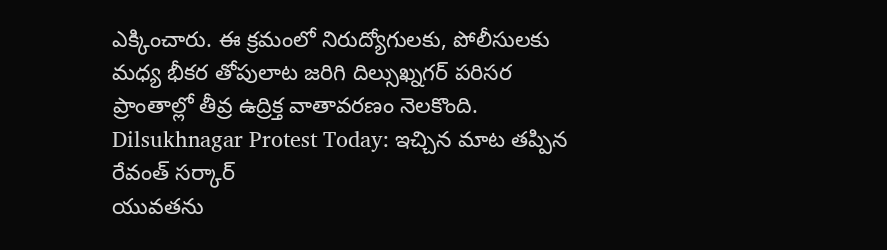ఎక్కించారు. ఈ క్రమంలో నిరుద్యోగులకు, పోలీసులకు మధ్య భీకర తోపులాట జరిగి దిల్సుఖ్నగర్ పరిసర ప్రాంతాల్లో తీవ్ర ఉద్రిక్త వాతావరణం నెలకొంది.
Dilsukhnagar Protest Today: ఇచ్చిన మాట తప్పిన రేవంత్ సర్కార్
యువతను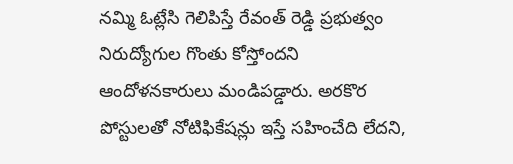నమ్మి ఓట్లేసి గెలిపిస్తే రేవంత్ రెడ్డి ప్రభుత్వం నిరుద్యోగుల గొంతు కోస్తోందని ఆందోళనకారులు మండిపడ్డారు. అరకొర పోస్టులతో నోటిఫికేషన్లు ఇస్తే సహించేది లేదని,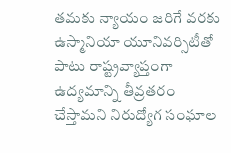తమకు న్యాయం జరిగే వరకు ఉస్మానియా యూనివర్సిటీతో పాటు రాష్ట్రవ్యాప్తంగా ఉద్యమాన్ని తీవ్రతరం చేస్తామని నిరుద్యోగ సంఘాల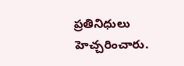ప్రతినిధులు హెచ్చరించారు.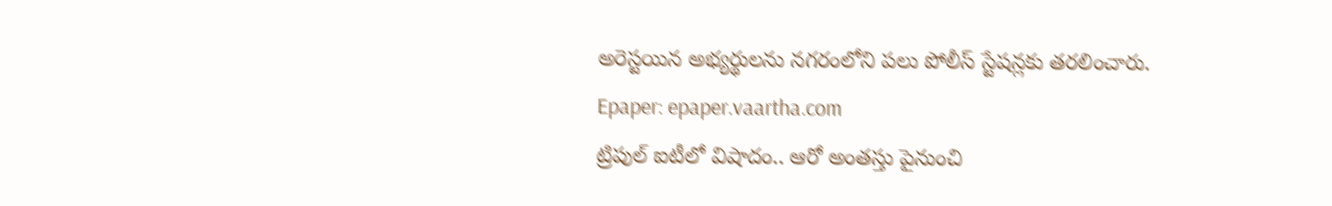అరెస్టయిన అభ్యర్థులను నగరంలోని పలు పోలీస్ స్టేషన్లకు తరలించారు.
Epaper: epaper.vaartha.com
ట్రిపుల్ ఐటీలో విషాదం.. ఆరో అంతస్తు పైనుంచి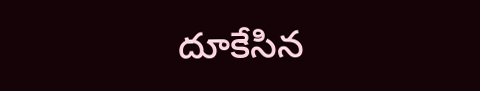దూకేసిన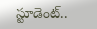స్టూడెంట్..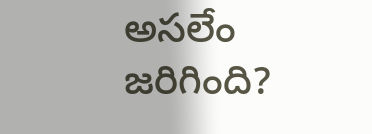అసలేం జరిగింది?